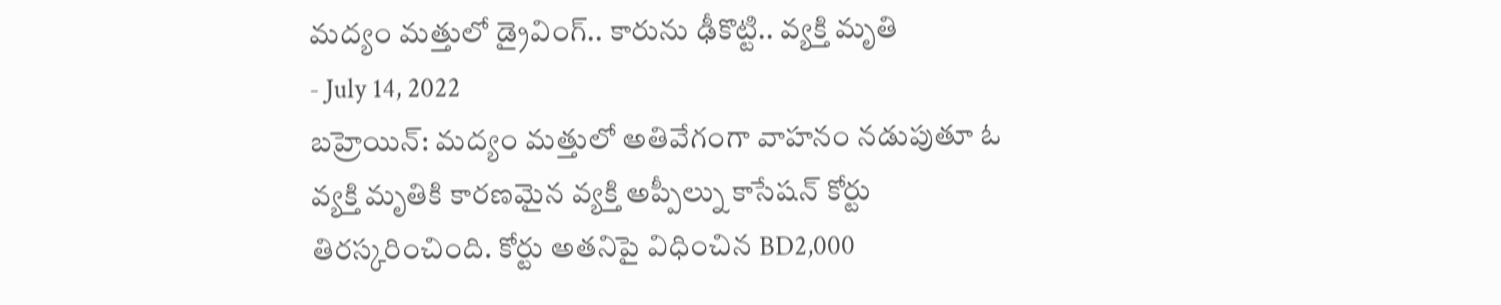మద్యం మత్తులో డ్రైవింగ్.. కారును ఢీకొట్టి.. వ్యక్తి మృతి
- July 14, 2022
బహ్రెయిన్: మద్యం మత్తులో అతివేగంగా వాహనం నడుపుతూ ఓ వ్యక్తి మృతికి కారణమైన వ్యక్తి అప్పీల్ను కాసేషన్ కోర్టు తిరస్కరించింది. కోర్టు అతనిపై విధించిన BD2,000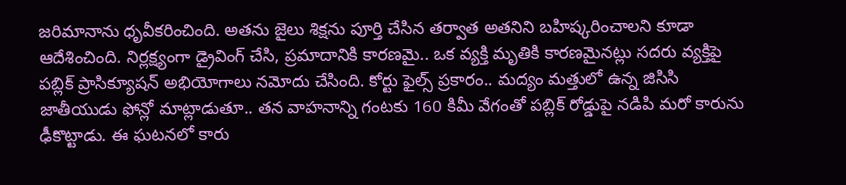జరిమానాను ధృవీకరించింది. అతను జైలు శిక్షను పూర్తి చేసిన తర్వాత అతనిని బహిష్కరించాలని కూడా ఆదేశించింది. నిర్లక్ష్యంగా డ్రైవింగ్ చేసి, ప్రమాదానికి కారణమై.. ఒక వ్యక్తి మృతికి కారణమైనట్లు సదరు వ్యక్తిపై పబ్లిక్ ప్రాసిక్యూషన్ అభియోగాలు నమోదు చేసింది. కోర్టు ఫైల్స్ ప్రకారం.. మద్యం మత్తులో ఉన్న జిసిసి జాతీయుడు ఫోన్లో మాట్లాడుతూ.. తన వాహనాన్ని గంటకు 160 కిమీ వేగంతో పబ్లిక్ రోడ్డుపై నడిపి మరో కారును ఢీకొట్టాడు. ఈ ఘటనలో కారు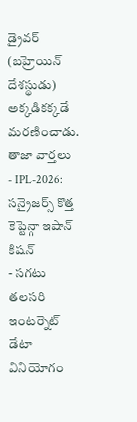డ్రైవర్ (బహ్రెయిన్ దేశస్థుడు) అక్కడికక్కడే మరణించాడు.
తాజా వార్తలు
- IPL-2026: సన్రైజర్స్ కొత్త కెప్టెన్గా ఇషాన్ కిషన్
- సగటు తలసరి ఇంటర్నెట్ డేటా వినియోగం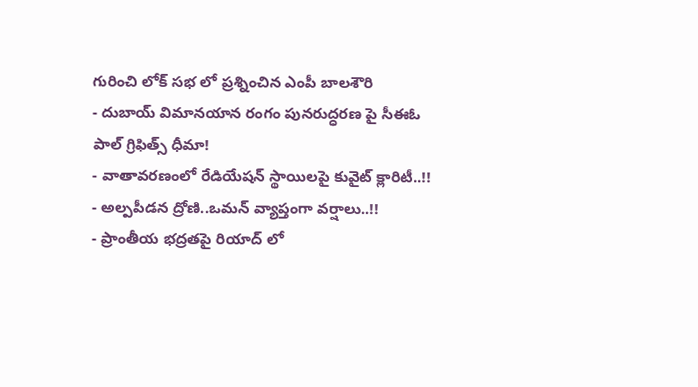గురించి లోక్ సభ లో ప్రశ్నించిన ఎంపీ బాలశౌరి
- దుబాయ్ విమానయాన రంగం పునరుద్ధరణ పై సీఈఓ పాల్ గ్రిఫిత్స్ ధీమా!
- వాతావరణంలో రేడియేషన్ స్థాయిలపై కువైట్ క్లారిటీ..!!
- అల్పపీడన ద్రోణి..ఒమన్ వ్యాప్తంగా వర్షాలు..!!
- ప్రాంతీయ భద్రతపై రియాద్ లో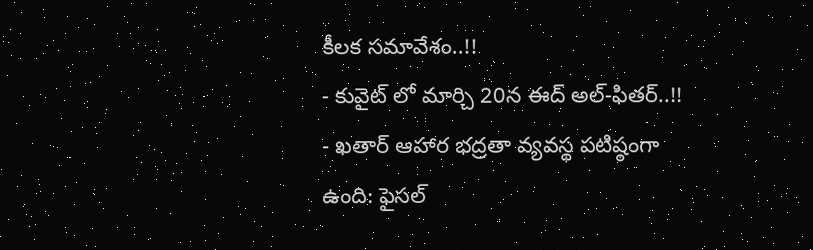కీలక సమావేశం..!!
- కువైట్ లో మార్చి 20న ఈద్ అల్-ఫితర్..!!
- ఖతార్ ఆహార భద్రతా వ్యవస్థ పటిష్ఠంగా ఉంది: ఫైసల్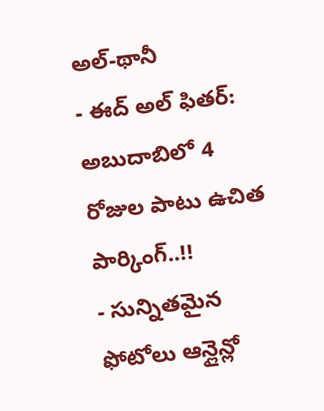అల్-థానీ
- ఈద్ అల్ ఫితర్: అబుదాబిలో 4 రోజుల పాటు ఉచిత పార్కింగ్..!!
- సున్నితమైన ఫోటోలు ఆన్లైన్లో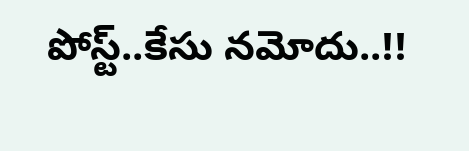పోస్ట్..కేసు నమోదు..!!